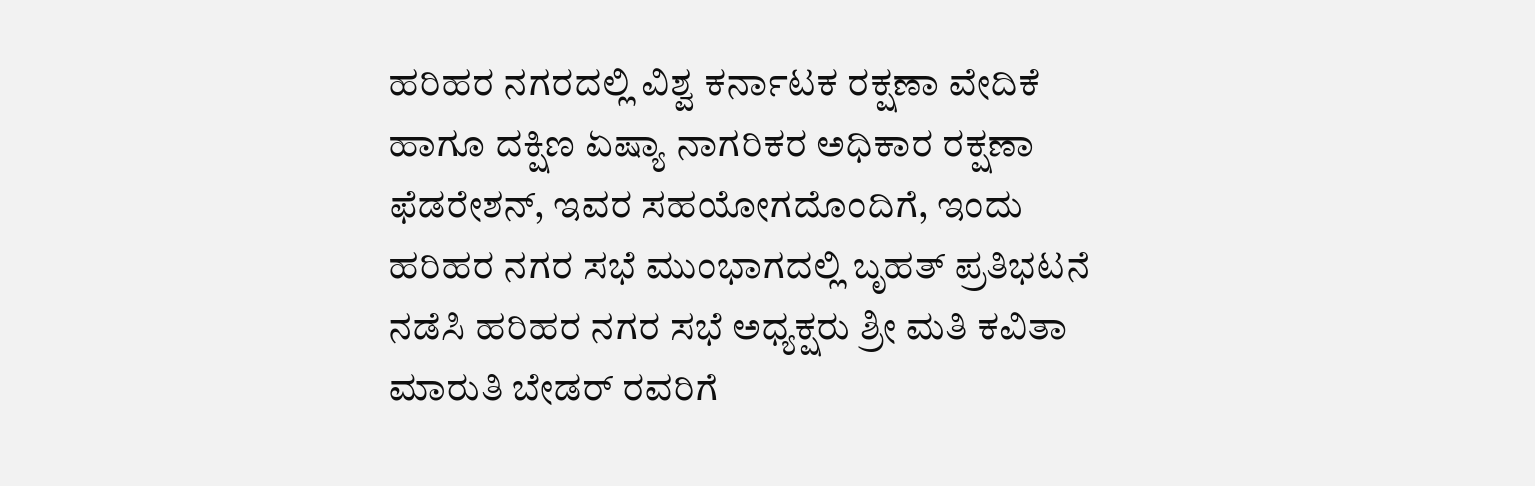ಹರಿಹರ ನಗರದಲ್ಲಿ ವಿಶ್ವ ಕರ್ನಾಟಕ ರಕ್ಷಣಾ ವೇದಿಕೆ ಹಾಗೂ ದಕ್ಷಿಣ ಏಷ್ಯಾ ನಾಗರಿಕರ ಅಧಿಕಾರ ರಕ್ಷಣಾ ಫೆಡರೇಶನ್, ಇವರ ಸಹಯೋಗದೊಂದಿಗೆ, ಇಂದು ಹರಿಹರ ನಗರ ಸಭೆ ಮುಂಭಾಗದಲ್ಲಿ ಬೃಹತ್ ಪ್ರತಿಭಟನೆ ನಡೆಸಿ ಹರಿಹರ ನಗರ ಸಭೆ ಅಧ್ಯಕ್ಷರು ಶ್ರೀ ಮತಿ ಕವಿತಾ ಮಾರುತಿ ಬೇಡರ್ ರವರಿಗೆ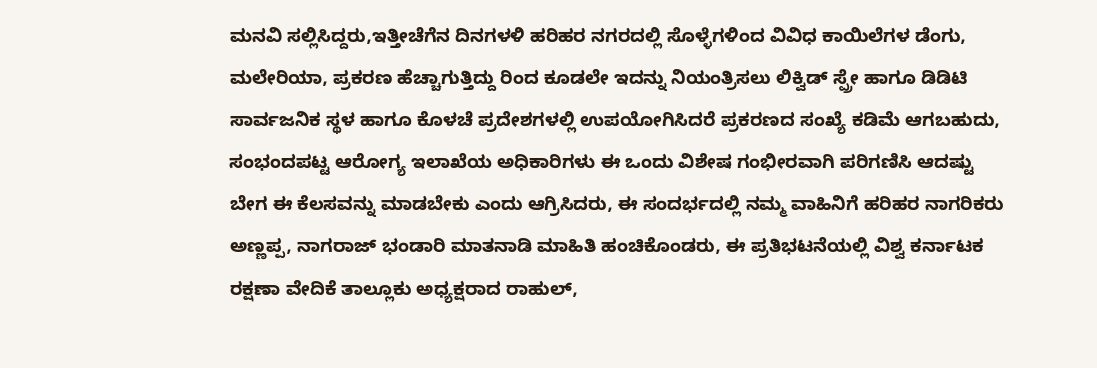ಮನವಿ ಸಲ್ಲಿಸಿದ್ದರು,ಇತ್ತೀಚೆಗೆನ ದಿನಗಳಳಿ ಹರಿಹರ ನಗರದಲ್ಲಿ ಸೊಳ್ಳೆಗಳಿಂದ ವಿವಿಧ ಕಾಯಿಲೆಗಳ ಡೆಂಗು, ಮಲೇರಿಯಾ, ಪ್ರಕರಣ ಹೆಚ್ಚಾಗುತ್ತಿದ್ದು ರಿಂದ ಕೂಡಲೇ ಇದನ್ನು ನಿಯಂತ್ರಿಸಲು ಲಿಕ್ವಿಡ್ ಸ್ಪ್ರೇ ಹಾಗೂ ಡಿಡಿಟಿ ಸಾರ್ವಜನಿಕ ಸ್ಥಳ ಹಾಗೂ ಕೊಳಚೆ ಪ್ರದೇಶಗಳಲ್ಲಿ ಉಪಯೋಗಿಸಿದರೆ ಪ್ರಕರಣದ ಸಂಖ್ಯೆ ಕಡಿಮೆ ಆಗಬಹುದು, ಸಂಭಂದಪಟ್ಟ ಆರೋಗ್ಯ ಇಲಾಖೆಯ ಅಧಿಕಾರಿಗಳು ಈ ಒಂದು ವಿಶೇಷ ಗಂಭೀರವಾಗಿ ಪರಿಗಣಿಸಿ ಆದಷ್ಟು ಬೇಗ ಈ ಕೆಲಸವನ್ನು ಮಾಡಬೇಕು ಎಂದು ಆಗ್ರಿಸಿದರು, ಈ ಸಂದರ್ಭದಲ್ಲಿ ನಮ್ಮ ವಾಹಿನಿಗೆ ಹರಿಹರ ನಾಗರಿಕರು ಅಣ್ಣಪ್ಪ, ನಾಗರಾಜ್ ಭಂಡಾರಿ ಮಾತನಾಡಿ ಮಾಹಿತಿ ಹಂಚಿಕೊಂಡರು, ಈ ಪ್ರತಿಭಟನೆಯಲ್ಲಿ ವಿಶ್ವ ಕರ್ನಾಟಕ ರಕ್ಷಣಾ ವೇದಿಕೆ ತಾಲ್ಲೂಕು ಅಧ್ಯಕ್ಷರಾದ ರಾಹುಲ್,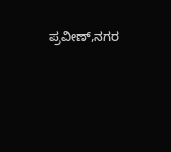ಪ್ರವೀಣ್,ನಗರ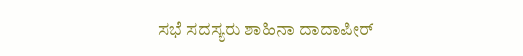ಸಭೆ ಸದಸ್ಯರು ಶಾಹಿನಾ ದಾದಾಪೀರ್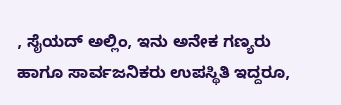, ಸೈಯದ್ ಅಲ್ಲಿಂ, ಇನು ಅನೇಕ ಗಣ್ಯರು ಹಾಗೂ ಸಾರ್ವಜನಿಕರು ಉಪಸ್ಥಿತಿ ಇದ್ದರೂ,